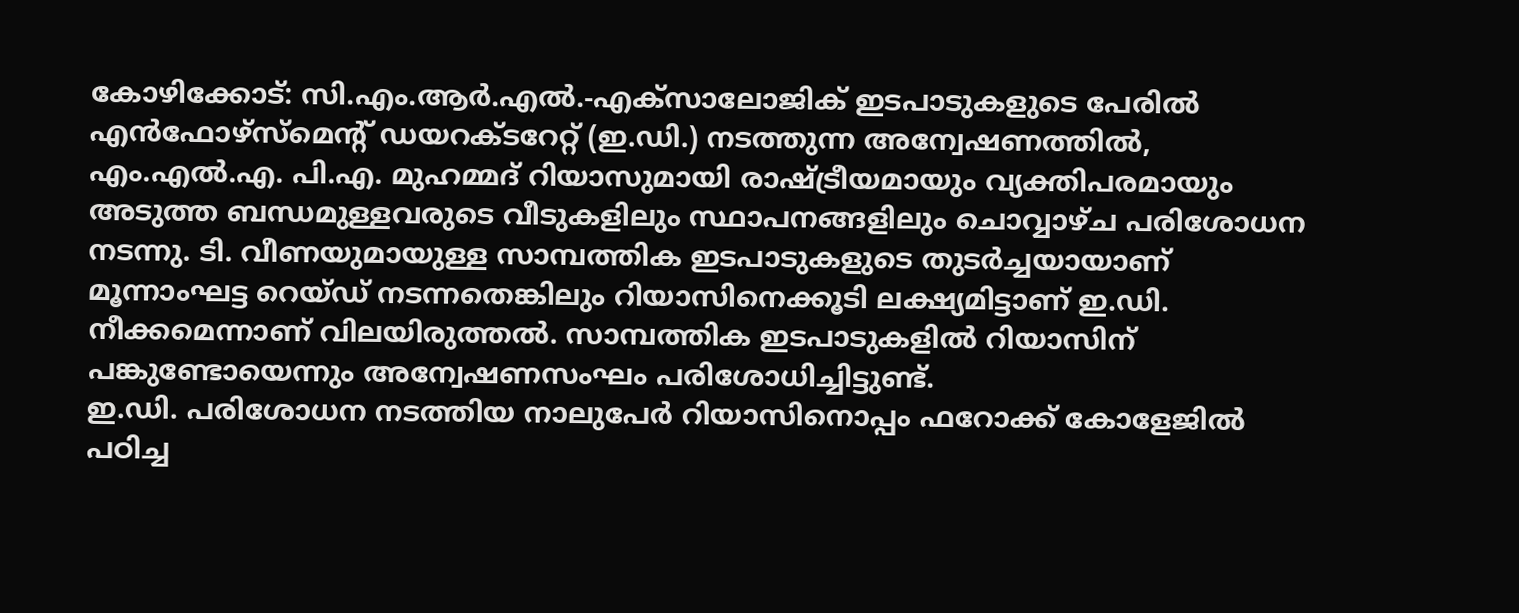കോഴിക്കോട്: സി.എം.ആർ.എൽ.-എക്സാലോജിക് ഇടപാടുകളുടെ പേരിൽ എൻഫോഴ്സ്മെന്റ് ഡയറക്ടറേറ്റ് (ഇ.ഡി.) നടത്തുന്ന അന്വേഷണത്തിൽ, എം.എൽ.എ. പി.എ. മുഹമ്മദ് റിയാസുമായി രാഷ്ട്രീയമായും വ്യക്തിപരമായും അടുത്ത ബന്ധമുള്ളവരുടെ വീടുകളിലും സ്ഥാപനങ്ങളിലും ചൊവ്വാഴ്ച പരിശോധന നടന്നു. ടി. വീണയുമായുള്ള സാമ്പത്തിക ഇടപാടുകളുടെ തുടർച്ചയായാണ് മൂന്നാംഘട്ട റെയ്ഡ് നടന്നതെങ്കിലും റിയാസിനെക്കൂടി ലക്ഷ്യമിട്ടാണ് ഇ.ഡി. നീക്കമെന്നാണ് വിലയിരുത്തൽ. സാമ്പത്തിക ഇടപാടുകളിൽ റിയാസിന് പങ്കുണ്ടോയെന്നും അന്വേഷണസംഘം പരിശോധിച്ചിട്ടുണ്ട്.
ഇ.ഡി. പരിശോധന നടത്തിയ നാലുപേർ റിയാസിനൊപ്പം ഫറോക്ക് കോളേജിൽ പഠിച്ച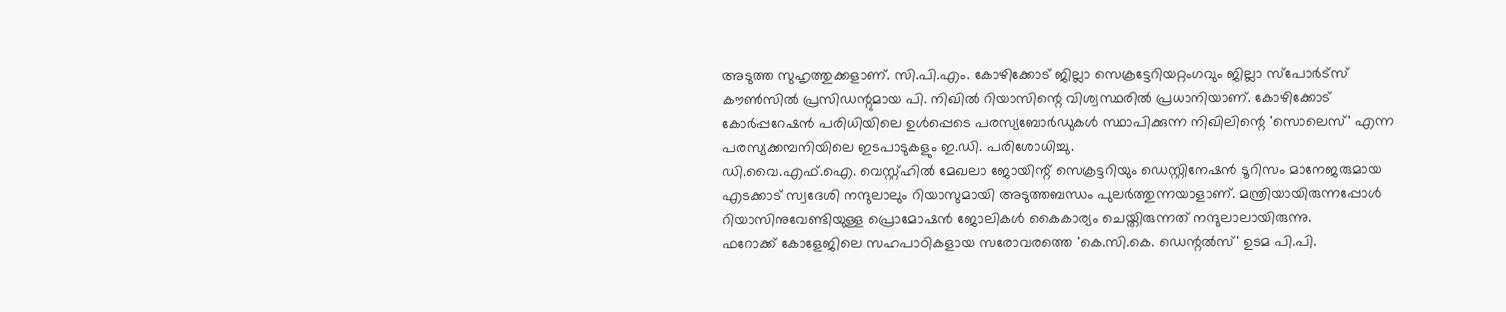അടുത്ത സുഹൃത്തുക്കളാണ്. സി.പി.എം. കോഴിക്കോട് ജില്ലാ സെക്രട്ടേറിയറ്റംഗവും ജില്ലാ സ്പോർട്സ് കൗൺസിൽ പ്രസിഡന്റുമായ പി. നിഖിൽ റിയാസിന്റെ വിശ്വസ്ഥരിൽ പ്രധാനിയാണ്. കോഴിക്കോട് കോർപ്പറേഷൻ പരിധിയിലെ ഉൾപ്പെടെ പരസ്യബോർഡുകൾ സ്ഥാപിക്കുന്ന നിഖിലിന്റെ 'സൊലെസ്' എന്ന പരസ്യക്കമ്പനിയിലെ ഇടപാടുകളും ഇ.ഡി. പരിശോധിച്ചു.
ഡി.വൈ.എഫ്.ഐ. വെസ്റ്റ്ഹിൽ മേഖലാ ജോയിന്റ് സെക്രട്ടറിയും ഡെസ്റ്റിനേഷൻ ടൂറിസം മാനേജരുമായ എടക്കാട് സ്വദേശി നന്ദുലാലും റിയാസുമായി അടുത്തബന്ധം പുലർത്തുന്നയാളാണ്. മന്ത്രിയായിരുന്നപ്പോൾ റിയാസിനുവേണ്ടിയുള്ള പ്രൊമോഷൻ ജോലികൾ കൈകാര്യം ചെയ്തിരുന്നത് നന്ദുലാലായിരുന്നു.
ഫറോക്ക് കോളേജിലെ സഹപാഠികളായ സരോവരത്തെ 'കെ.സി.കെ. ഡെന്റൽസ്' ഉടമ പി.പി.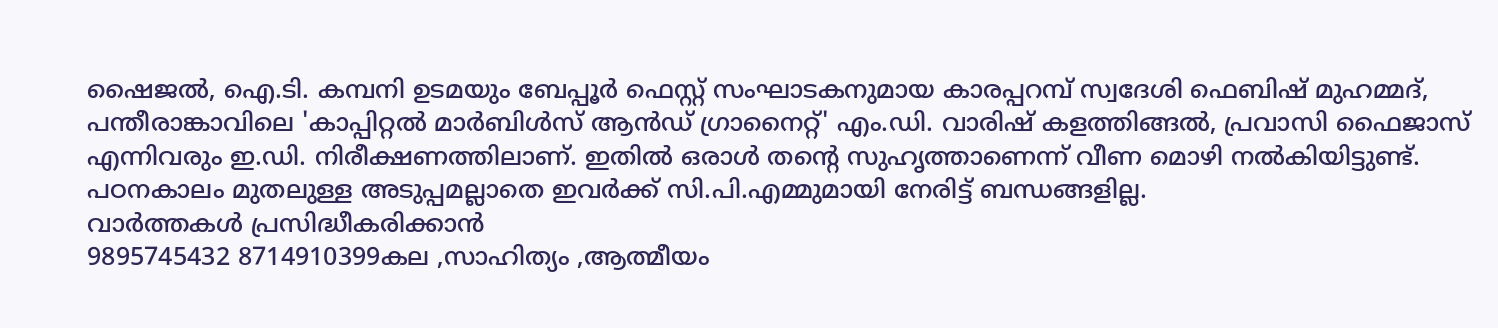ഷൈജൽ, ഐ.ടി. കമ്പനി ഉടമയും ബേപ്പൂർ ഫെസ്റ്റ് സംഘാടകനുമായ കാരപ്പറമ്പ് സ്വദേശി ഫെബിഷ് മുഹമ്മദ്, പന്തീരാങ്കാവിലെ 'കാപ്പിറ്റൽ മാർബിൾസ് ആൻഡ് ഗ്രാനൈറ്റ്' എം.ഡി. വാരിഷ് കളത്തിങ്ങൽ, പ്രവാസി ഫൈജാസ് എന്നിവരും ഇ.ഡി. നിരീക്ഷണത്തിലാണ്. ഇതിൽ ഒരാൾ തന്റെ സുഹൃത്താണെന്ന് വീണ മൊഴി നൽകിയിട്ടുണ്ട്. പഠനകാലം മുതലുള്ള അടുപ്പമല്ലാതെ ഇവർക്ക് സി.പി.എമ്മുമായി നേരിട്ട് ബന്ധങ്ങളില്ല.
വാർത്തകൾ പ്രസിദ്ധീകരിക്കാൻ
9895745432 8714910399കല ,സാഹിത്യം ,ആത്മീയം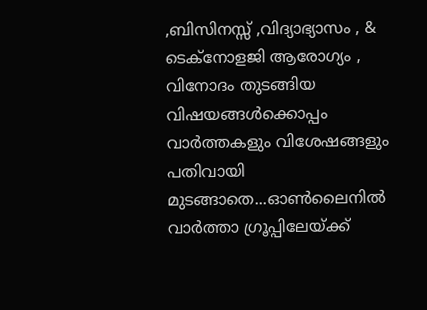,ബിസിനസ്സ് ,വിദ്യാഭ്യാസം , & ടെക്നോളജി ആരോഗ്യം , വിനോദം തുടങ്ങിയ വിഷയങ്ങൾക്കൊപ്പം വാർത്തകളും വിശേഷങ്ങളും പതിവായി മുടങ്ങാതെ...ഓൺലൈനിൽ വാർത്താ ഗ്രൂപ്പിലേയ്ക്ക്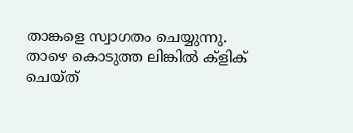താങ്കളെ സ്വാഗതം ചെയ്യുന്നു. താഴെ കൊടുത്ത ലിങ്കിൽ ക്ളിക് ചെയ്ത്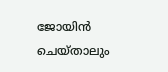ജോയിൻ ചെയ്താലും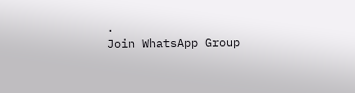.
Join WhatsApp Group